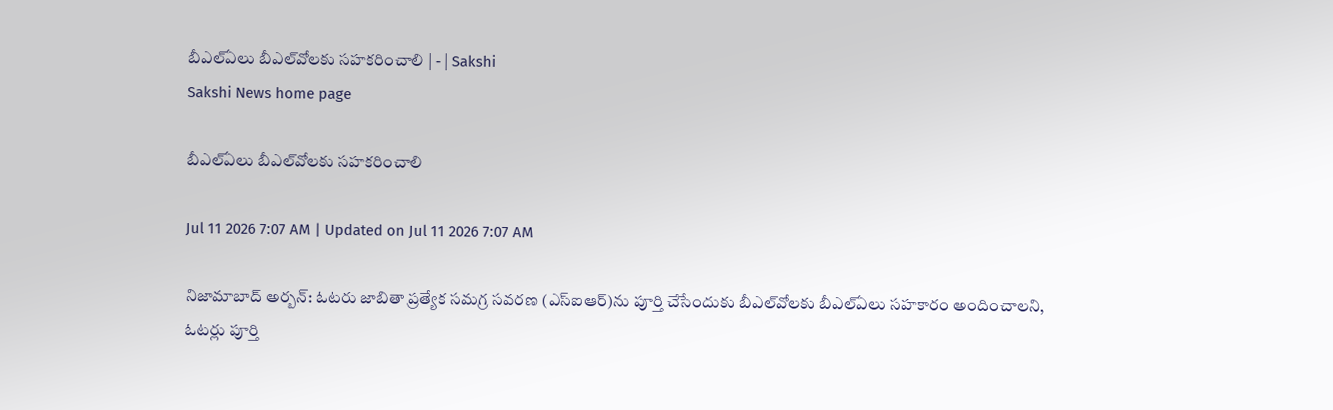బీఎల్‌ఏలు బీఎల్‌వోలకు సహకరించాలి | - | Sakshi
Sakshi News home page

బీఎల్‌ఏలు బీఎల్‌వోలకు సహకరించాలి

Jul 11 2026 7:07 AM | Updated on Jul 11 2026 7:07 AM

నిజామాబాద్‌ అర్బన్‌: ఓటరు జాబితా ప్రత్యేక సమగ్ర సవరణ (ఎస్‌ఐఆర్‌)ను పూర్తి చేసేందుకు బీఎల్‌వోలకు బీఎల్‌ఏలు సహకారం అందించాలని, ఓటర్లు పూర్తి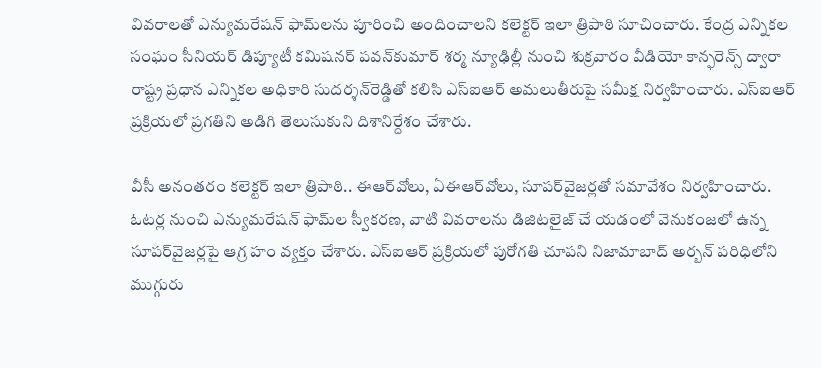వివరాలతో ఎన్యుమరేషన్‌ ఫామ్‌లను పూరించి అందించాలని కలెక్టర్‌ ఇలా త్రిపాఠి సూచించారు. కేంద్ర ఎన్నికల సంఘం సీనియర్‌ డిప్యూటీ కమిషనర్‌ పవన్‌కుమార్‌ శర్మ న్యూఢిల్లీ నుంచి శుక్రవారం వీడియో కాన్ఫరెన్స్‌ ద్వారా రాష్ట్ర ప్రధాన ఎన్నికల అధికారి సుదర్శన్‌రెడ్డితో కలిసి ఎస్‌ఐఆర్‌ అమలుతీరుపై సమీక్ష నిర్వహించారు. ఎస్‌ఐఆర్‌ ప్రక్రియలో ప్రగతిని అడిగి తెలుసుకుని దిశానిర్దేశం చేశారు.

వీసీ అనంతరం కలెక్టర్‌ ఇలా త్రిపాఠి.. ఈఆర్‌వోలు, ఏఈఆర్‌వోలు, సూపర్‌వైజర్లతో సమావేశం నిర్వహించారు. ఓటర్ల నుంచి ఎన్యుమరేషన్‌ ఫామ్‌ల స్వీకరణ, వాటి వివరాలను డిజిటలైజ్‌ చే యడంలో వెనుకంజలో ఉన్న సూపర్‌వైజర్లపై ఆగ్ర హం వ్యక్తం చేశారు. ఎస్‌ఐఆర్‌ ప్రక్రియలో పురోగతి చూపని నిజామాబాద్‌ అర్బన్‌ పరిధిలోని ముగ్గురు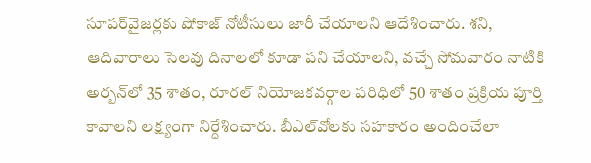సూపర్‌వైజర్లకు షోకాజ్‌ నోటీసులు జారీ చేయాలని ఆదేశించారు. శని, ఆదివారాలు సెలవు దినాలలో కూడా పని చేయాలని, వచ్చే సోమవారం నాటికి అర్బన్‌లో 35 శాతం, రూరల్‌ నియోజకవర్గాల పరిధిలో 50 శాతం ప్రక్రియ పూర్తి కావాలని లక్ష్యంగా నిర్దేశించారు. బీఎల్‌వోలకు సహకారం అందించేలా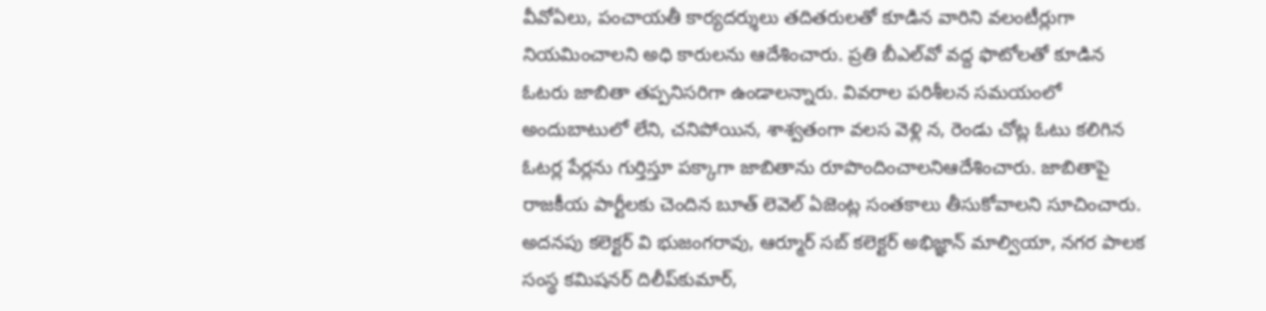వీవోఏలు, పంచాయతీ కార్యదర్శులు తదితరులతో కూడిన వారిని వలంటీర్లుగా నియమించాలని అధి కారులను ఆదేశించారు. ప్రతి బీఎల్‌వో వద్ద ఫొటోలతో కూడిన ఓటరు జాబితా తప్పనిసరిగా ఉండాలన్నారు. వివరాల పరిశీలన సమయంలో అందుబాటులో లేని, చనిపోయిన, శాశ్వతంగా వలస వెళ్లి న, రెండు చోట్ల ఓటు కలిగిన ఓటర్ల పేర్లను గుర్తిస్తూ పక్కాగా జాబితాను రూపొందించాలనిఆదేశించారు. జాబితాపై రాజకీయ పార్టీలకు చెందిన బూత్‌ లెవెల్‌ ఏజెంట్ల సంతకాలు తీసుకోవాలని సూచించారు. అదనపు కలెక్టర్‌ వి భుజంగరావు, ఆర్మూర్‌ సబ్‌ కలెక్టర్‌ అభిజ్ఞాన్‌ మాల్వియా, నగర పాలక సంస్థ కమిషనర్‌ దిలీప్‌కుమార్‌,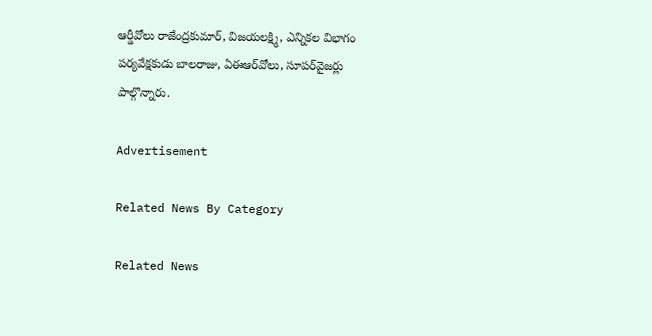ఆర్డీవోలు రాజేంద్రకుమార్‌, విజయలక్ష్మి, ఎన్నికల విభాగం పర్యవేక్షకుడు బాలరాజు, ఏఈఆర్‌వోలు, సూపర్‌వైజర్లు పాల్గొన్నారు.

Advertisement

Related News By Category

Related News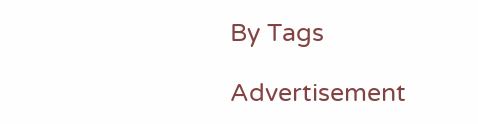By Tags

Advertisement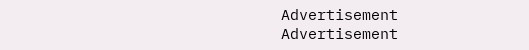Advertisement
Advertisement